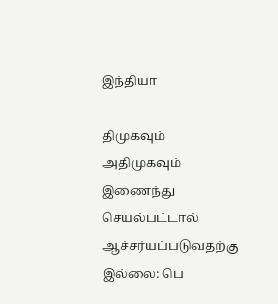இந்தியா

திமுகவும் அதிமுகவும் இணைந்து செயல்பட்டால் ஆச்சர்யப்படுவதற்கு இல்லை: பெ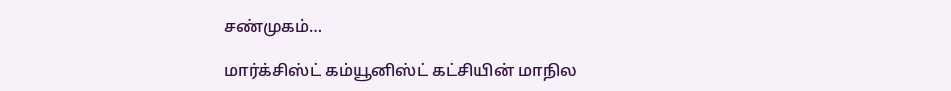சண்முகம்…

மார்க்சிஸ்ட் கம்யூனிஸ்ட் கட்சியின் மாநில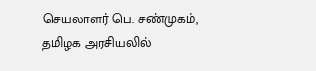செயலாளர் பெ. சண்முகம், தமிழக அரசியலில்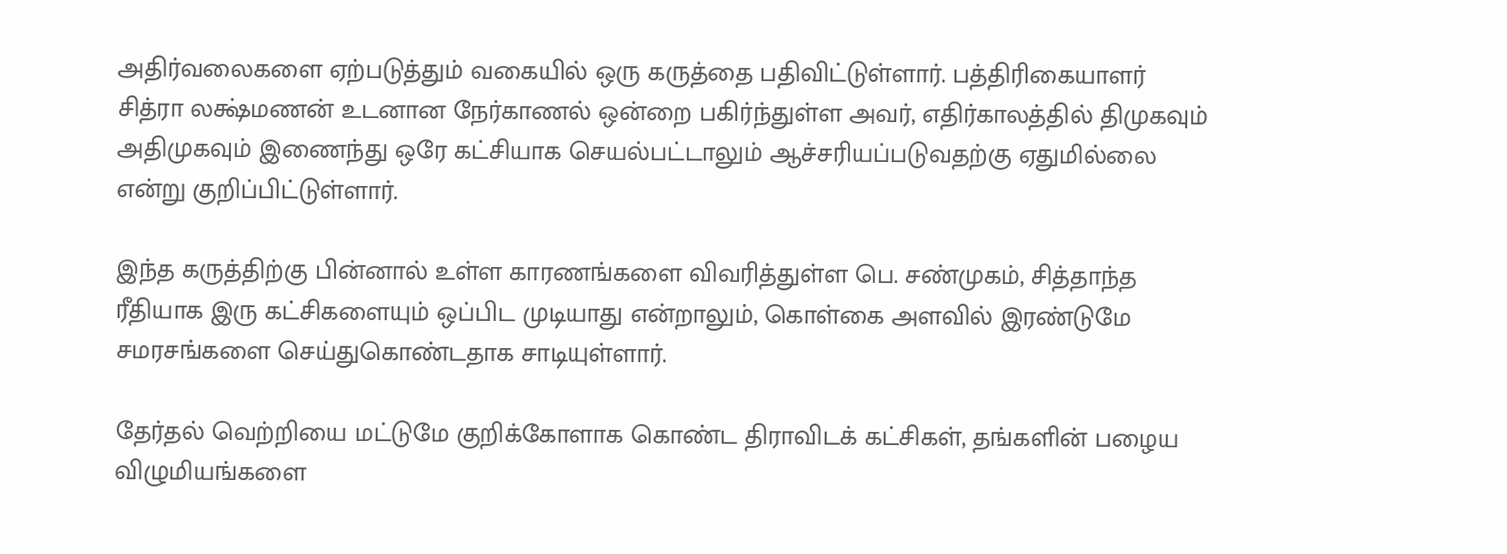அதிர்வலைகளை ஏற்படுத்தும் வகையில் ஒரு கருத்தை பதிவிட்டுள்ளார். பத்திரிகையாளர் சித்ரா லக்ஷ்மணன் உடனான நேர்காணல் ஒன்றை பகிர்ந்துள்ள அவர், எதிர்காலத்தில் திமுகவும் அதிமுகவும் இணைந்து ஒரே கட்சியாக செயல்பட்டாலும் ஆச்சரியப்படுவதற்கு ஏதுமில்லை என்று குறிப்பிட்டுள்ளார்.

இந்த கருத்திற்கு பின்னால் உள்ள காரணங்களை விவரித்துள்ள பெ. சண்முகம், சித்தாந்த ரீதியாக இரு கட்சிகளையும் ஒப்பிட முடியாது என்றாலும், கொள்கை அளவில் இரண்டுமே சமரசங்களை செய்துகொண்டதாக சாடியுள்ளார்.

தேர்தல் வெற்றியை மட்டுமே குறிக்கோளாக கொண்ட திராவிடக் கட்சிகள், தங்களின் பழைய விழுமியங்களை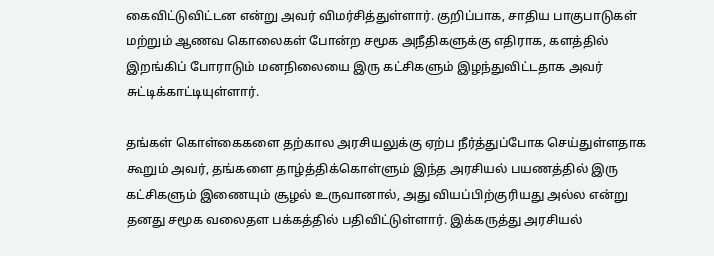கைவிட்டுவிட்டன என்று அவர் விமர்சித்துள்ளார். குறிப்பாக, சாதிய பாகுபாடுகள் மற்றும் ஆணவ கொலைகள் போன்ற சமூக அநீதிகளுக்கு எதிராக, களத்தில் இறங்கிப் போராடும் மனநிலையை இரு கட்சிகளும் இழந்துவிட்டதாக அவர் சுட்டிக்காட்டியுள்ளார்.

தங்கள் கொள்கைகளை தற்கால அரசியலுக்கு ஏற்ப நீர்த்துப்போக செய்துள்ளதாக கூறும் அவர், தங்களை தாழ்த்திக்கொள்ளும் இந்த அரசியல் பயணத்தில் இரு கட்சிகளும் இணையும் சூழல் உருவானால், அது வியப்பிற்குரியது அல்ல என்று தனது சமூக வலைதள பக்கத்தில் பதிவிட்டுள்ளார். இக்கருத்து அரசியல்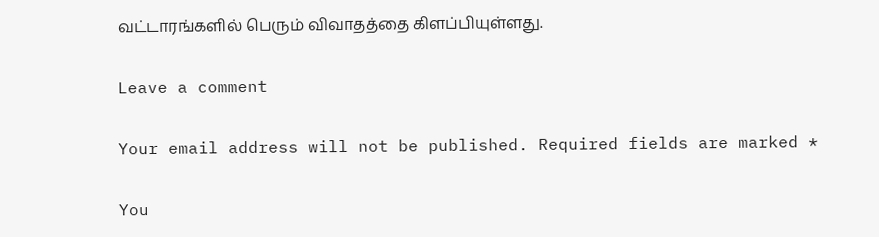வட்டாரங்களில் பெரும் விவாதத்தை கிளப்பியுள்ளது.

Leave a comment

Your email address will not be published. Required fields are marked *

You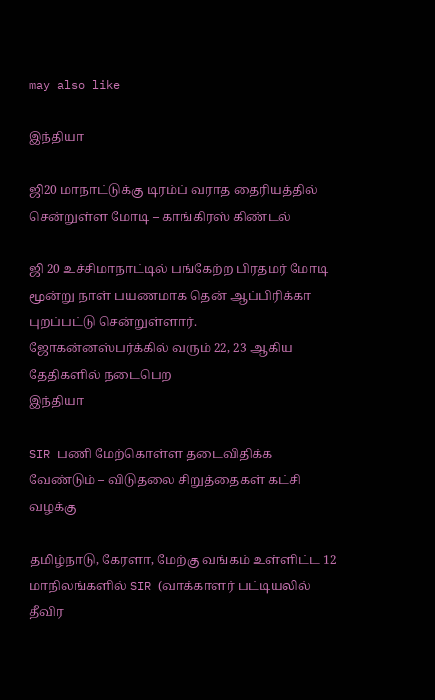may also like

இந்தியா

ஜி20 மாநாட்டுக்கு டிரம்ப் வராத தைரியத்தில் சென்றுள்ள மோடி – காங்கிரஸ் கிண்டல்

ஜி 20 உச்சிமாநாட்டில் பங்கேற்ற பிரதமர் மோடி மூன்று நாள் பயணமாக தென் ஆப்பிரிக்கா புறப்பட்டு சென்றுள்ளார். ஜோகன்னஸ்பர்க்கில் வரும் 22, 23 ஆகிய தேதிகளில் நடைபெற
இந்தியா

SIR பணி மேற்கொள்ள தடைவிதிக்க வேண்டும் – விடுதலை சிறுத்தைகள் கட்சி வழக்கு

தமிழ்நாடு, கேரளா, மேற்கு வங்கம் உள்ளிட்ட 12 மாநிலங்களில் SIR (வாக்காளர் பட்டியலில் தீவிர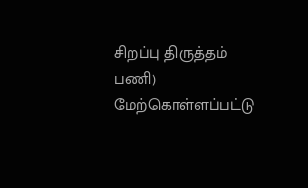சிறப்பு திருத்தம் பணி) மேற்கொள்ளப்பட்டு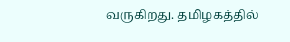வருகிறது. தமிழகத்தில்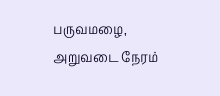பருவமழை, அறுவடை நேரம்